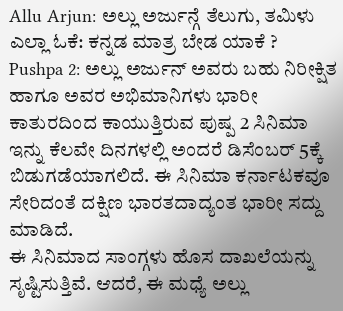Allu Arjun: ಅಲ್ಲು ಅರ್ಜುನ್ಗೆ ತೆಲುಗು, ತಮಿಳು ಎಲ್ಲಾ ಓಕೆ: ಕನ್ನಡ ಮಾತ್ರ ಬೇಡ ಯಾಕೆ ?
Pushpa 2: ಅಲ್ಲು ಅರ್ಜುನ್ ಅವರು ಬಹು ನಿರೀಕ್ಷಿತ ಹಾಗೂ ಅವರ ಅಭಿಮಾನಿಗಳು ಭಾರೀ ಕಾತುರದಿಂದ ಕಾಯುತ್ತಿರುವ ಪುಷ್ಪ 2 ಸಿನಿಮಾ ಇನ್ನು ಕೆಲವೇ ದಿನಗಳಲ್ಲಿ ಅಂದರೆ ಡಿಸೆಂಬರ್ 5ಕ್ಕೆ ಬಿಡುಗಡೆಯಾಗಲಿದೆ. ಈ ಸಿನಿಮಾ ಕರ್ನಾಟಕವೂ ಸೇರಿದಂತೆ ದಕ್ಷಿಣ ಭಾರತದಾದ್ಯಂತ ಭಾರೀ ಸದ್ದು ಮಾಡಿದೆ.
ಈ ಸಿನಿಮಾದ ಸಾಂಗ್ಗಳು ಹೊಸ ದಾಖಲೆಯನ್ನು ಸೃಷ್ಟಿಸುತ್ತಿವೆ. ಆದರೆ, ಈ ಮಧ್ಯೆ ಅಲ್ಲು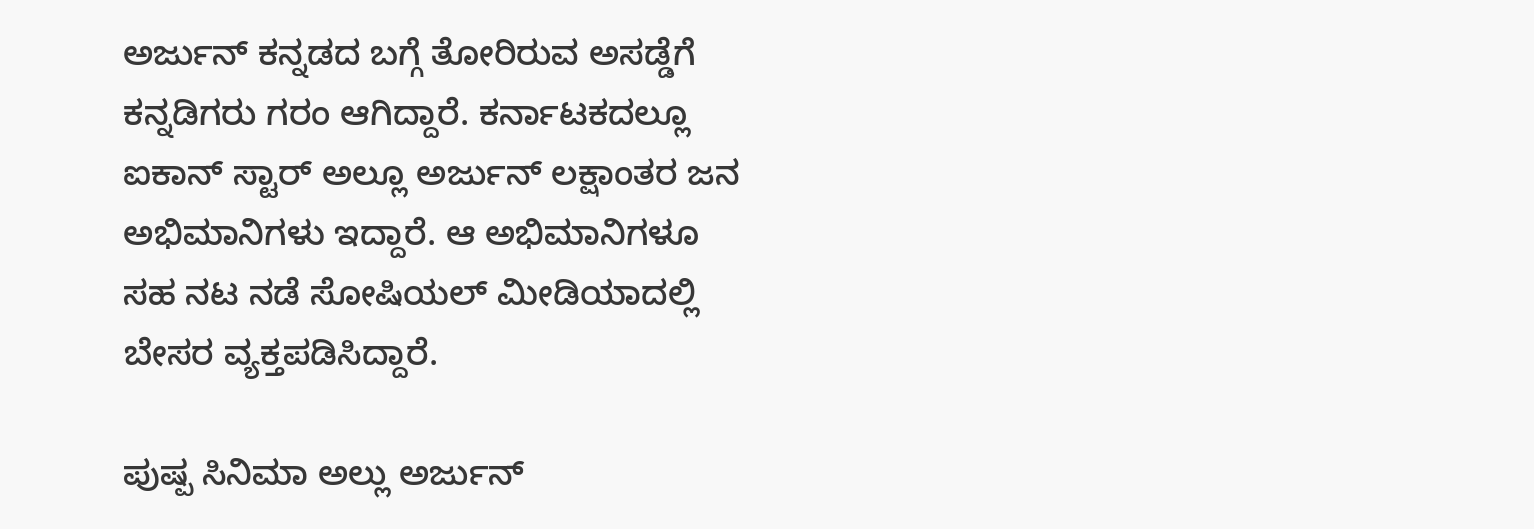ಅರ್ಜುನ್ ಕನ್ನಡದ ಬಗ್ಗೆ ತೋರಿರುವ ಅಸಡ್ಡೆಗೆ ಕನ್ನಡಿಗರು ಗರಂ ಆಗಿದ್ದಾರೆ. ಕರ್ನಾಟಕದಲ್ಲೂ ಐಕಾನ್ ಸ್ಟಾರ್ ಅಲ್ಲೂ ಅರ್ಜುನ್ ಲಕ್ಷಾಂತರ ಜನ ಅಭಿಮಾನಿಗಳು ಇದ್ದಾರೆ. ಆ ಅಭಿಮಾನಿಗಳೂ ಸಹ ನಟ ನಡೆ ಸೋಷಿಯಲ್ ಮೀಡಿಯಾದಲ್ಲಿ ಬೇಸರ ವ್ಯಕ್ತಪಡಿಸಿದ್ದಾರೆ.

ಪುಷ್ಪ ಸಿನಿಮಾ ಅಲ್ಲು ಅರ್ಜುನ್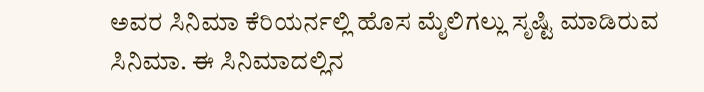ಅವರ ಸಿನಿಮಾ ಕೆರಿಯರ್ನಲ್ಲಿ ಹೊಸ ಮೈಲಿಗಲ್ಲು ಸೃಷ್ಟಿ ಮಾಡಿರುವ ಸಿನಿಮಾ. ಈ ಸಿನಿಮಾದಲ್ಲಿನ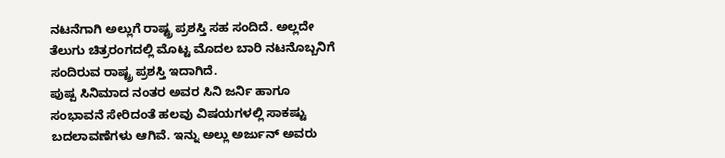ನಟನೆಗಾಗಿ ಅಲ್ಲುಗೆ ರಾಷ್ಟ್ರ ಪ್ರಶಸ್ತಿ ಸಹ ಸಂದಿದೆ. ಅಲ್ಲದೇ ತೆಲುಗು ಚಿತ್ರರಂಗದಲ್ಲಿ ಮೊಟ್ಟ ಮೊದಲ ಬಾರಿ ನಟನೊಬ್ಬನಿಗೆ ಸಂದಿರುವ ರಾಷ್ಟ್ರ ಪ್ರಶಸ್ತಿ ಇದಾಗಿದೆ.
ಪುಷ್ಪ ಸಿನಿಮಾದ ನಂತರ ಅವರ ಸಿನಿ ಜರ್ನಿ ಹಾಗೂ ಸಂಭಾವನೆ ಸೇರಿದಂತೆ ಹಲವು ವಿಷಯಗಳಲ್ಲಿ ಸಾಕಷ್ಟು ಬದಲಾವಣೆಗಳು ಆಗಿವೆ. ಇನ್ನು ಅಲ್ಲು ಅರ್ಜುನ್ ಅವರು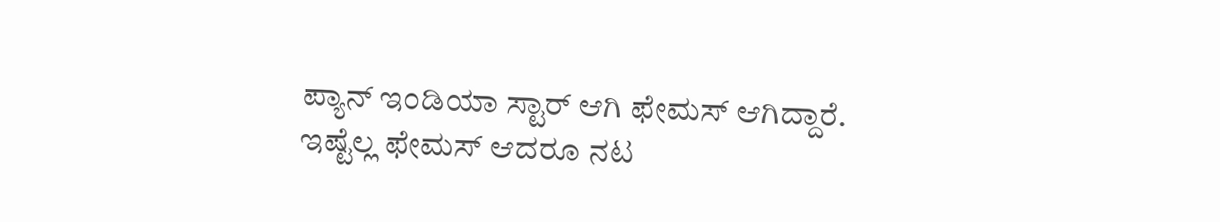ಪ್ಯಾನ್ ಇಂಡಿಯಾ ಸ್ಟಾರ್ ಆಗಿ ಫೇಮಸ್ ಆಗಿದ್ದಾರೆ. ಇಷ್ಟೆಲ್ಲ ಫೇಮಸ್ ಆದರೂ ನಟ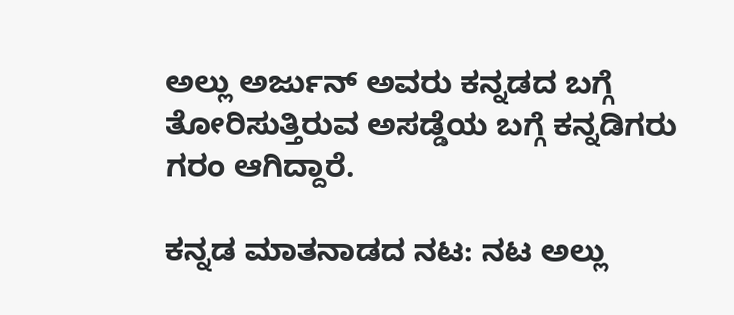ಅಲ್ಲು ಅರ್ಜುನ್ ಅವರು ಕನ್ನಡದ ಬಗ್ಗೆ ತೋರಿಸುತ್ತಿರುವ ಅಸಡ್ಡೆಯ ಬಗ್ಗೆ ಕನ್ನಡಿಗರು ಗರಂ ಆಗಿದ್ದಾರೆ.

ಕನ್ನಡ ಮಾತನಾಡದ ನಟ: ನಟ ಅಲ್ಲು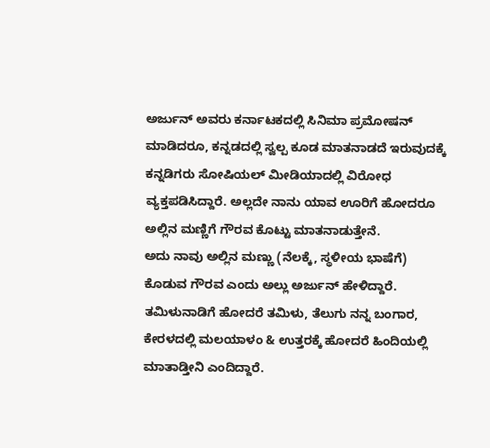ಅರ್ಜುನ್ ಅವರು ಕರ್ನಾಟಕದಲ್ಲಿ ಸಿನಿಮಾ ಪ್ರಮೋಷನ್ ಮಾಡಿದರೂ, ಕನ್ನಡದಲ್ಲಿ ಸ್ವಲ್ಪ ಕೂಡ ಮಾತನಾಡದೆ ಇರುವುದಕ್ಕೆ ಕನ್ನಡಿಗರು ಸೋಷಿಯಲ್ ಮೀಡಿಯಾದಲ್ಲಿ ವಿರೋಧ ವ್ಯಕ್ತಪಡಿಸಿದ್ದಾರೆ. ಅಲ್ಲದೇ ನಾನು ಯಾವ ಊರಿಗೆ ಹೋದರೂ ಅಲ್ಲಿನ ಮಣ್ಣಿಗೆ ಗೌರವ ಕೊಟ್ಟು ಮಾತನಾಡುತ್ತೇನೆ.
ಅದು ನಾವು ಅಲ್ಲಿನ ಮಣ್ಣು (ನೆಲಕ್ಕೆ, ಸ್ಥಳೀಯ ಭಾಷೆಗೆ) ಕೊಡುವ ಗೌರವ ಎಂದು ಅಲ್ಲು ಅರ್ಜುನ್ ಹೇಳಿದ್ದಾರೆ. ತಮಿಳುನಾಡಿಗೆ ಹೋದರೆ ತಮಿಳು, ತೆಲುಗು ನನ್ನ ಬಂಗಾರ, ಕೇರಳದಲ್ಲಿ ಮಲಯಾಳಂ & ಉತ್ತರಕ್ಕೆ ಹೋದರೆ ಹಿಂದಿಯಲ್ಲಿ ಮಾತಾಡ್ತೀನಿ ಎಂದಿದ್ದಾರೆ.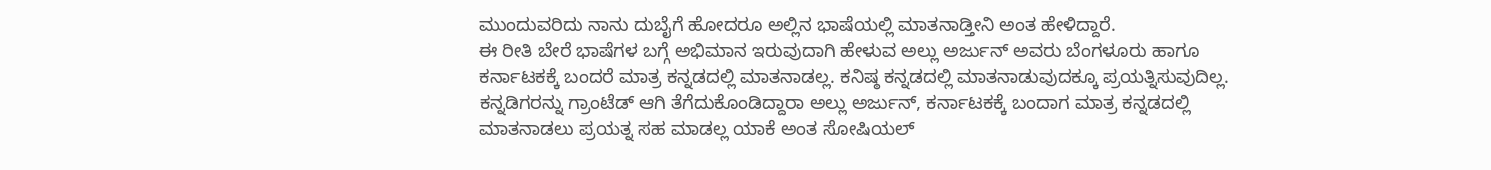ಮುಂದುವರಿದು ನಾನು ದುಬೈಗೆ ಹೋದರೂ ಅಲ್ಲಿನ ಭಾಷೆಯಲ್ಲಿ ಮಾತನಾಡ್ತೀನಿ ಅಂತ ಹೇಳಿದ್ದಾರೆ.
ಈ ರೀತಿ ಬೇರೆ ಭಾಷೆಗಳ ಬಗ್ಗೆ ಅಭಿಮಾನ ಇರುವುದಾಗಿ ಹೇಳುವ ಅಲ್ಲು ಅರ್ಜುನ್ ಅವರು ಬೆಂಗಳೂರು ಹಾಗೂ ಕರ್ನಾಟಕಕ್ಕೆ ಬಂದರೆ ಮಾತ್ರ ಕನ್ನಡದಲ್ಲಿ ಮಾತನಾಡಲ್ಲ. ಕನಿಷ್ಠ ಕನ್ನಡದಲ್ಲಿ ಮಾತನಾಡುವುದಕ್ಕೂ ಪ್ರಯತ್ನಿಸುವುದಿಲ್ಲ.
ಕನ್ನಡಿಗರನ್ನು ಗ್ರಾಂಟೆಡ್ ಆಗಿ ತೆಗೆದುಕೊಂಡಿದ್ದಾರಾ ಅಲ್ಲು ಅರ್ಜುನ್, ಕರ್ನಾಟಕಕ್ಕೆ ಬಂದಾಗ ಮಾತ್ರ ಕನ್ನಡದಲ್ಲಿ ಮಾತನಾಡಲು ಪ್ರಯತ್ನ ಸಹ ಮಾಡಲ್ಲ ಯಾಕೆ ಅಂತ ಸೋಷಿಯಲ್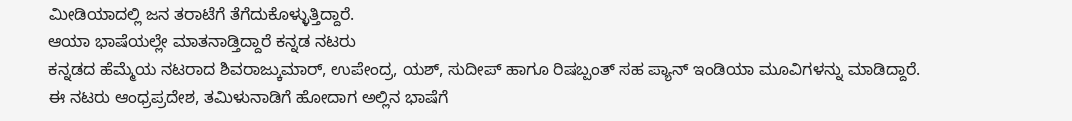ಮೀಡಿಯಾದಲ್ಲಿ ಜನ ತರಾಟೆಗೆ ತೆಗೆದುಕೊಳ್ಳುತ್ತಿದ್ದಾರೆ.
ಆಯಾ ಭಾಷೆಯಲ್ಲೇ ಮಾತನಾಡ್ತಿದ್ದಾರೆ ಕನ್ನಡ ನಟರು
ಕನ್ನಡದ ಹೆಮ್ಮೆಯ ನಟರಾದ ಶಿವರಾಜ್ಕುಮಾರ್, ಉಪೇಂದ್ರ, ಯಶ್, ಸುದೀಪ್ ಹಾಗೂ ರಿಷಬ್ಪಂತ್ ಸಹ ಪ್ಯಾನ್ ಇಂಡಿಯಾ ಮೂವಿಗಳನ್ನು ಮಾಡಿದ್ದಾರೆ. ಈ ನಟರು ಆಂಧ್ರಪ್ರದೇಶ, ತಮಿಳುನಾಡಿಗೆ ಹೋದಾಗ ಅಲ್ಲಿನ ಭಾಷೆಗೆ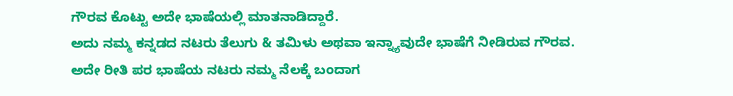ಗೌರವ ಕೊಟ್ಟು ಅದೇ ಭಾಷೆಯಲ್ಲಿ ಮಾತನಾಡಿದ್ದಾರೆ.
ಅದು ನಮ್ಮ ಕನ್ನಡದ ನಟರು ತೆಲುಗು & ತಮಿಳು ಅಥವಾ ಇನ್ನ್ಯಾವುದೇ ಭಾಷೆಗೆ ನೀಡಿರುವ ಗೌರವ. ಅದೇ ರೀತಿ ಪರ ಭಾಷೆಯ ನಟರು ನಮ್ಮ ನೆಲಕ್ಕೆ ಬಂದಾಗ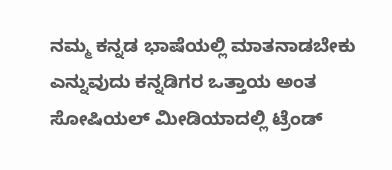ನಮ್ಮ ಕನ್ನಡ ಭಾಷೆಯಲ್ಲಿ ಮಾತನಾಡಬೇಕು ಎನ್ನುವುದು ಕನ್ನಡಿಗರ ಒತ್ತಾಯ ಅಂತ ಸೋಷಿಯಲ್ ಮೀಡಿಯಾದಲ್ಲಿ ಟ್ರೆಂಡ್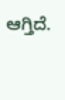ಆಗ್ತಿದೆ.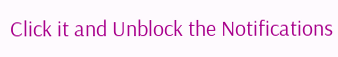Click it and Unblock the Notifications